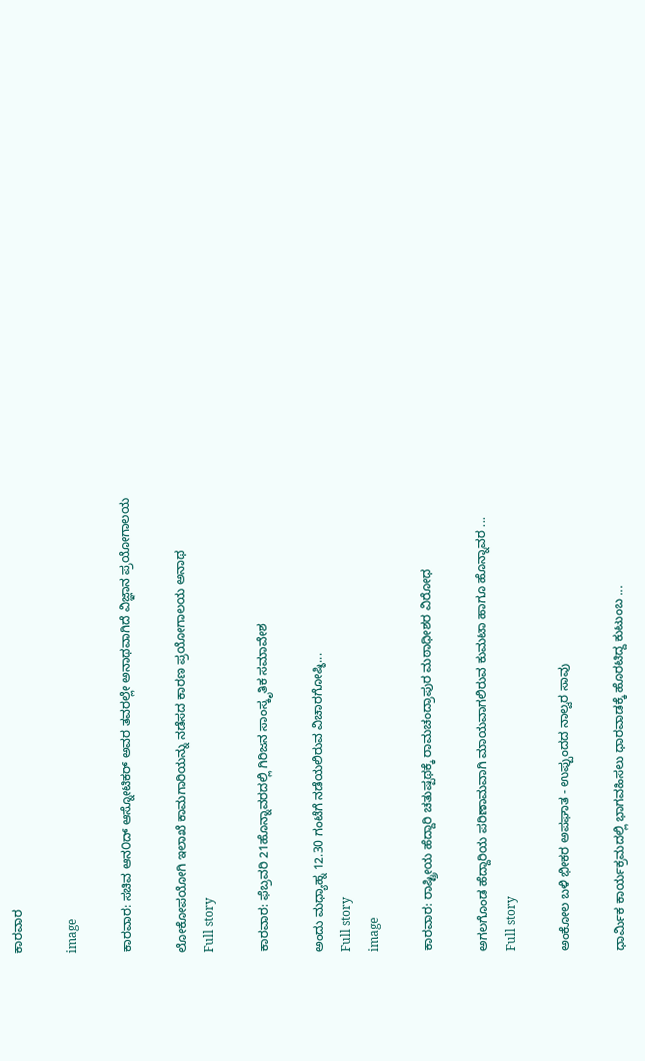ಕಾರವಾರ

image

ಕಾರವಾರ: ಸಚಿವ ಆನ೦ದ್ ಆಸ್ನೋಟಿಕರ್ ಅವರ ತವರಲ್ಲೇ ಅನಾಥವಾಗಿದೆ ವಿಜ್ಞಾನ ಪ್ರಯೋಗಾಲಯ

ಲೋಕೋಪಯೋಗಿ ಇಲಾಖೆ ಕಾಮಗಾರಿಯನ್ನು ನಡೆಸದ ಕಾರಣ ಪ್ರಯೋಗಾಲಯ ಅನಾಥ
Full story

ಕಾರವಾರ: ಫೆಬ್ರವರಿ 21ಹೊನ್ನಾವರದಲ್ಲಿ ಗಿರಿಜನ ಸಾಂಸ್ಕೃತಿಕ ಸಮಾವೇಶ

ಅಂದು ಮಧ್ಯಾಹ್ನ 12.30 ಗಂಟೆಗೆ ನಡೆಯಲಿರುವ ವಿಚಾರಗೋಷ್ಠಿ...
Full story
image

ಕಾರವಾರ: ರಾಷ್ಟ್ರೀಯ ಹೆದ್ದಾರಿ ಚತುಷ್ಪಥಕ್ಕೆ ರಾಮಚಂದ್ರಾಪುರ ಮಠಾಧೀಶರ ವಿರೋಧ

ಅಗಲಗೊಂಡ ಹೆದ್ದಾರಿಯ ಪರಿಣಾಮವಾಗಿ ಮಾಯವಾಗಲಿರುವ ಕುಮಟಾ ಹಾಗೂ ಹೊನ್ನಾವರ ...
Full story

ಅಂಕೋಲ ಬಳಿ ಭೀಕರ ಅಪಘಾತ - ಉಪ್ಪುಂದದ ನಾಲ್ವರ ಸಾವು

ಧಾರ್ಮಿಕ ಕಾರ್ಯಕ್ರಮದಲ್ಲಿ ಭಾಗವಹಿಸಲು ಧಾರವಾಡಕ್ಕೆ ಹೊರಟಿದ್ದ ಕುಟುಂಬ ...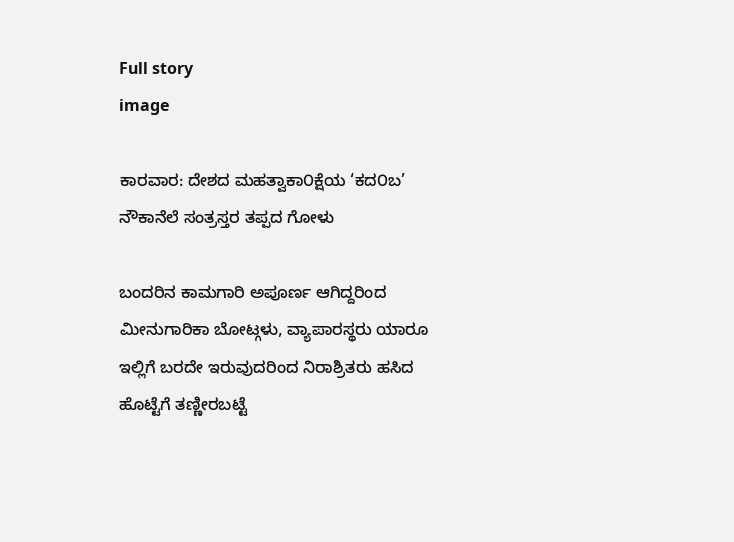Full story
image

ಕಾರವಾರ: ದೇಶದ ಮಹತ್ವಾಕಾ೦ಕ್ಷೆಯ ‘ಕದ೦ಬ’ ನೌಕಾನೆಲೆ ಸಂತ್ರಸ್ತರ ತಪ್ಪದ ಗೋಳು

ಬಂದರಿನ ಕಾಮಗಾರಿ ಅಪೂರ್ಣ ಆಗಿದ್ದರಿಂದ ಮೀನುಗಾರಿಕಾ ಬೋಟ್ಗಳು, ವ್ಯಾಪಾರಸ್ಥರು ಯಾರೂ ಇಲ್ಲಿಗೆ ಬರದೇ ಇರುವುದರಿಂದ ನಿರಾಶ್ರಿತರು ಹಸಿದ ಹೊಟ್ಟೆಗೆ ತಣ್ಣೀರಬಟ್ಟೆ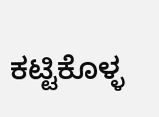ಕಟ್ಟಿಕೊಳ್ಳ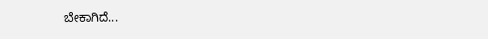ಬೇಕಾಗಿದೆ...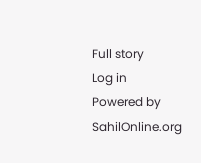Full story
Log in
Powered by SahilOnline.org